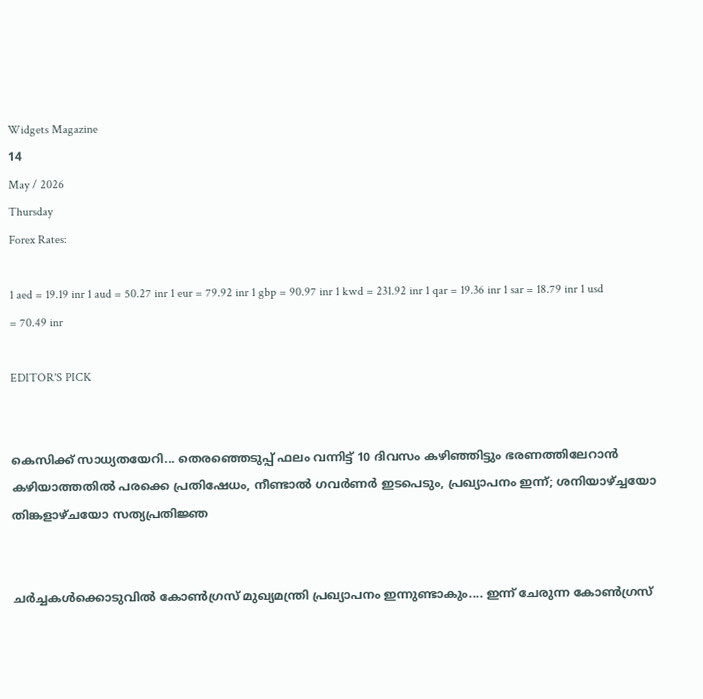Widgets Magazine
14
May / 2026
Thursday
Forex Rates:

1 aed = 19.19 inr 1 aud = 50.27 inr 1 eur = 79.92 inr 1 gbp = 90.97 inr 1 kwd = 231.92 inr 1 qar = 19.36 inr 1 sar = 18.79 inr 1 usd = 70.49 inr

EDITOR'S PICK


കെസിക്ക് സാധ്യതയേറി... തെരഞ്ഞെടുപ്പ് ഫലം വന്നിട്ട് 10 ദിവസം കഴിഞ്ഞിട്ടും ഭരണത്തിലേറാന്‍ കഴിയാത്തതില്‍ പരക്കെ പ്രതിഷേധം, നീണ്ടാല്‍ ഗവര്‍ണര്‍ ഇടപെടും, പ്രഖ്യാപനം ഇന്ന്; ശനിയാഴ്ച്ചയോ തിങ്കളാഴ്ചയോ സത്യപ്രതിജ്ഞ


ചർച്ചകൾക്കൊടുവിൽ കോൺഗ്രസ് മുഖ്യമന്ത്രി പ്രഖ്യാപനം ഇന്നുണ്ടാകും.... ഇന്ന് ചേരുന്ന കോൺഗ്രസ്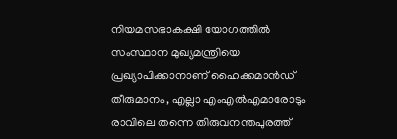നിയമസഭാകക്ഷി യോഗത്തിൽ സംസ്ഥാന മുഖ്യമന്ത്രിയെ പ്രഖ്യാപിക്കാനാണ് ഹൈക്കമാൻഡ് തീരുമാനം, എല്ലാ എംഎൽ‌എമാരോടും രാവിലെ തന്നെ തിരുവനന്തപുരത്ത്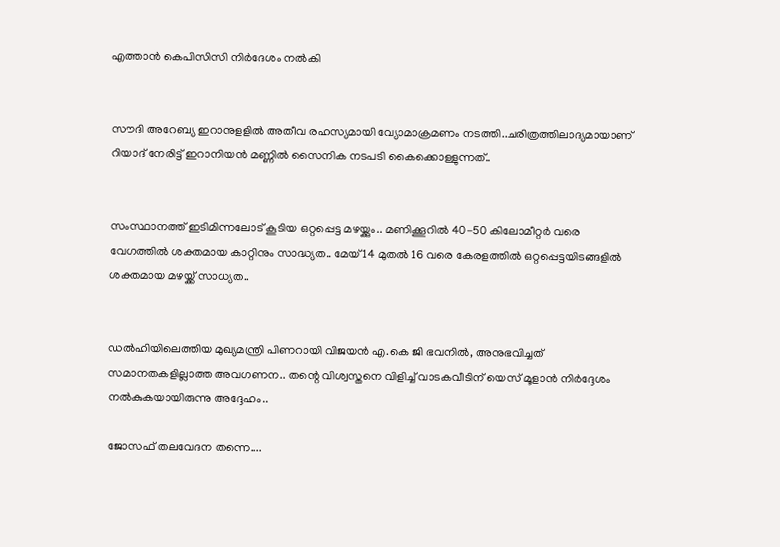എത്താൻ കെപിസിസി നിർദേശം നൽകി


സൗദി അറേബ്യ ഇറാനുളളിൽ അതീവ രഹസ്യമായി വ്യോമാക്രമണം നടത്തി..ചരിത്രത്തിലാദ്യമായാണ് റിയാദ് നേരിട്ട് ഇറാനിയൻ മണ്ണിൽ സൈനിക നടപടി കൈക്കൊള്ളുന്നത്..


സംസ്ഥാനത്ത് ഇടിമിന്നലോട് കൂടിയ ഒറ്റപ്പെട്ട മഴയ്ക്കും.. മണിക്കൂറിൽ 40-50 കിലോമീറ്റർ വരെ വേഗത്തിൽ ശക്തമായ കാറ്റിനും സാദ്ധ്യത.. മേയ് 14 മുതൽ 16 വരെ കേരളത്തിൽ ഒറ്റപ്പെട്ടയിടങ്ങളിൽ ശക്തമായ മഴയ്ക്ക് സാധ്യത..


ഡൽഹിയിലെത്തിയ മുഖ്യമന്ത്രി പിണറായി വിജയൻ എ.കെ ജി ഭവനിൽ, അനുഭവിച്ചത് സമാനതകളില്ലാത്ത അവഗണന.. തന്റെ വിശ്വസ്തനെ വിളിച്ച് വാടകവീടിന് യെസ് മൂളാൻ നിർദ്ദേശം നൽകുകയായിരുന്നു അദ്ദേഹം..

ജോസഫ് തലവേദന തന്നെ....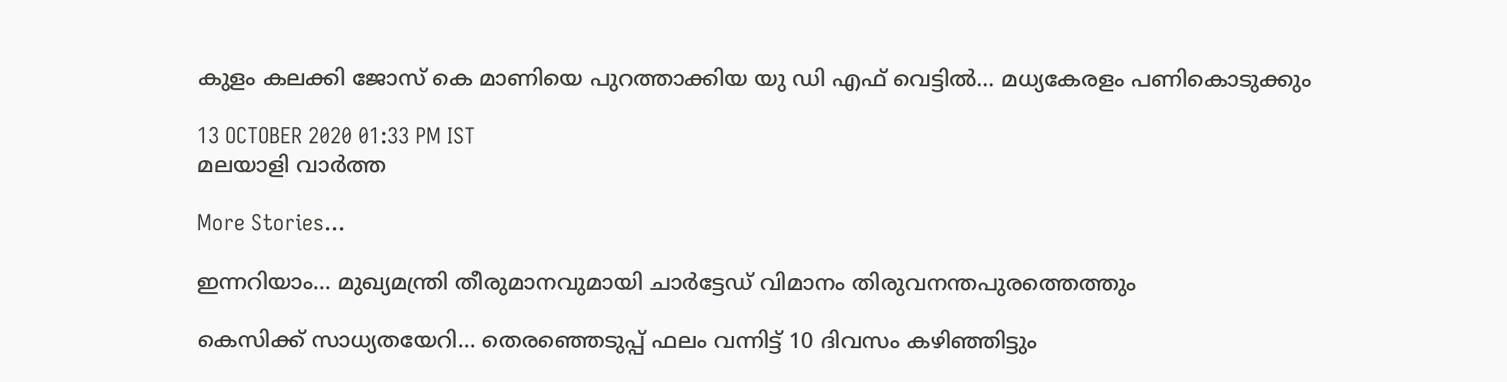കുളം കലക്കി ജോസ് കെ മാണിയെ പുറത്താക്കിയ യു ഡി എഫ് വെട്ടില്‍... മധ്യകേരളം പണികൊടുക്കും

13 OCTOBER 2020 01:33 PM IST
മലയാളി വാര്‍ത്ത

More Stories...

ഇന്നറിയാം... മുഖ്യമന്ത്രി തീരുമാനവുമായി ചാർട്ടേഡ് വിമാനം തിരുവനന്തപുരത്തെത്തും

കെസിക്ക് സാധ്യതയേറി... തെരഞ്ഞെടുപ്പ് ഫലം വന്നിട്ട് 10 ദിവസം കഴിഞ്ഞിട്ടും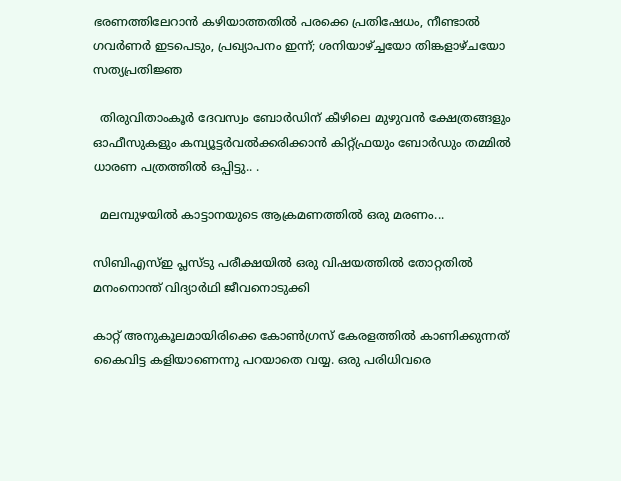ഭരണത്തിലേറാന്‍ കഴിയാത്തതില്‍ പരക്കെ പ്രതിഷേധം, നീണ്ടാല്‍ ഗവര്‍ണര്‍ ഇടപെടും, പ്രഖ്യാപനം ഇന്ന്; ശനിയാഴ്ച്ചയോ തിങ്കളാഴ്ചയോ സത്യപ്രതിജ്ഞ

  തിരുവിതാംകൂർ ദേവസ്വം ബോർഡിന് കീഴിലെ മുഴുവൻ ക്ഷേത്രങ്ങളും ഓഫീസുകളും കമ്പ്യൂട്ടർവൽക്കരിക്കാൻ കിറ്റ്ഫ്രയും ബോർഡും തമ്മിൽ ധാരണ പത്രത്തിൽ ഒപ്പിട്ടു.. .

  മലമ്പുഴയിൽ കാട്ടാനയുടെ ആക്രമണത്തിൽ ഒരു മരണം...

സിബിഎസ്ഇ പ്ലസ്ടു പരീക്ഷയിൽ ഒരു വിഷയത്തിൽ തോറ്റതിൽ മനംനൊന്ത് വിദ്യാർഥി ജീവനൊടുക്കി

കാറ്റ് അനുകൂലമായിരിക്കെ കോണ്‍ഗ്രസ് കേരളത്തില്‍ കാണിക്കുന്നത് കൈവിട്ട കളിയാണെന്നു പറയാതെ വയ്യ. ഒരു പരിധിവരെ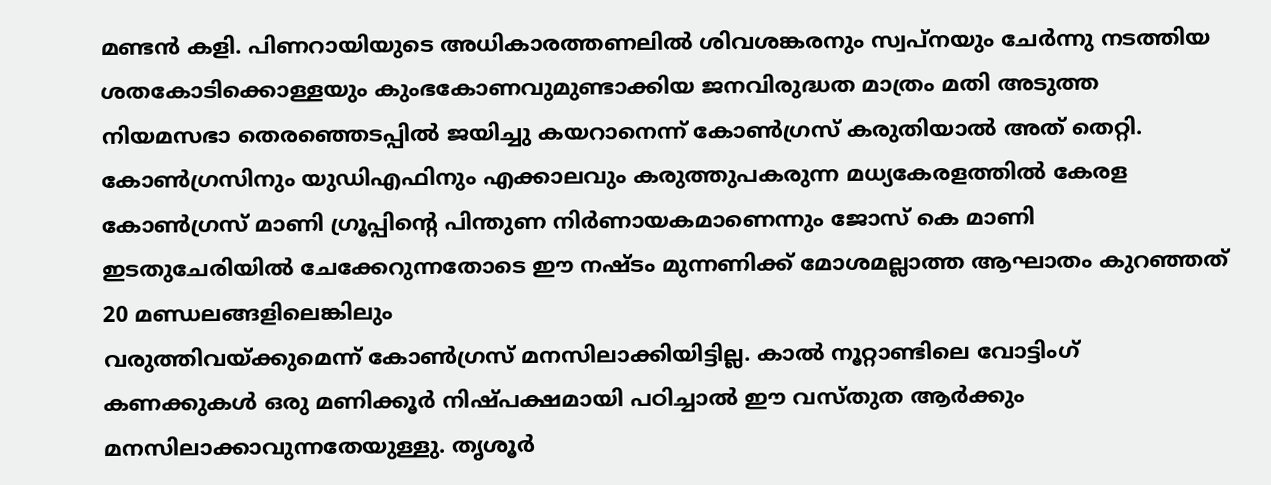മണ്ടന്‍ കളി. പിണറായിയുടെ അധികാരത്തണലില്‍ ശിവശങ്കരനും സ്വപ്നയും ചേര്‍ന്നു നടത്തിയ ശതകോടിക്കൊള്ളയും കുംഭകോണവുമുണ്ടാക്കിയ ജനവിരുദ്ധത മാത്രം മതി അടുത്ത നിയമസഭാ തെരഞ്ഞെടപ്പില്‍ ജയിച്ചു കയറാനെന്ന് കോണ്‍ഗ്രസ് കരുതിയാല്‍ അത് തെറ്റി. കോണ്‍ഗ്രസിനും യുഡിഎഫിനും എക്കാലവും കരുത്തുപകരുന്ന മധ്യകേരളത്തില്‍ കേരള കോണ്‍ഗ്രസ് മാണി ഗ്രൂപ്പിന്റെ പിന്തുണ നിര്‍ണായകമാണെന്നും ജോസ് കെ മാണി ഇടതുചേരിയില്‍ ചേക്കേറുന്നതോടെ ഈ നഷ്ടം മുന്നണിക്ക് മോശമല്ലാത്ത ആഘാതം കുറഞ്ഞത് 20 മണ്ഡലങ്ങളിലെങ്കിലും
വരുത്തിവയ്ക്കുമെന്ന് കോണ്‍ഗ്രസ് മനസിലാക്കിയിട്ടില്ല. കാല്‍ നൂറ്റാണ്ടിലെ വോട്ടിംഗ് കണക്കുകള്‍ ഒരു മണിക്കൂര്‍ നിഷ്പക്ഷമായി പഠിച്ചാല്‍ ഈ വസ്തുത ആര്‍ക്കും മനസിലാക്കാവുന്നതേയുള്ളു. തൃശൂര്‍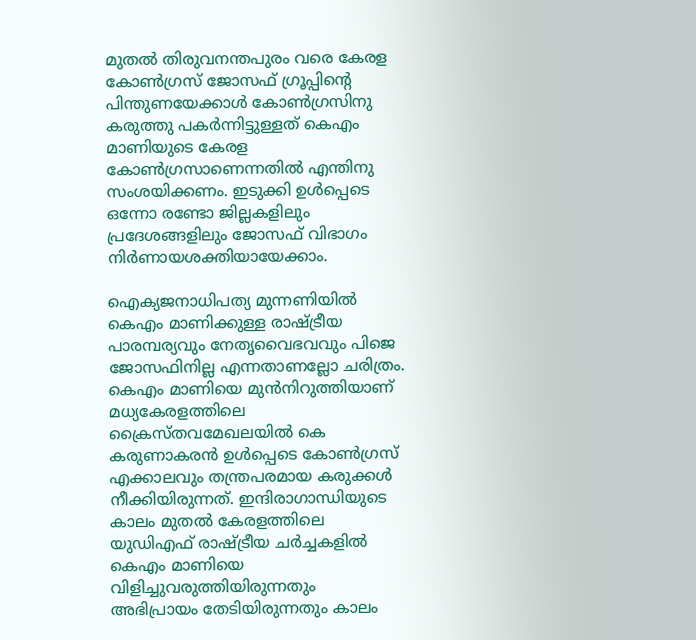മുതല്‍ തിരുവനന്തപുരം വരെ കേരള കോണ്‍ഗ്രസ് ജോസഫ് ഗ്രൂപ്പിന്റെ പിന്തുണയേക്കാള്‍ കോണ്‍ഗ്രസിനു കരുത്തു പകര്‍ന്നിട്ടുള്ളത് കെഎം മാണിയുടെ കേരള കോണ്‍ഗ്രസാണെന്നതില്‍ എന്തിനു സംശയിക്കണം. ഇടുക്കി ഉള്‍പ്പെടെ ഒന്നോ രണ്ടോ ജില്ലകളിലും പ്രദേശങ്ങളിലും ജോസഫ് വിഭാഗം നിര്‍ണായശക്തിയായേക്കാം.

ഐക്യജനാധിപത്യ മുന്നണിയില്‍ കെഎം മാണിക്കുള്ള രാഷ്ട്രീയ പാരമ്പര്യവും നേതൃവൈഭവവും പിജെ ജോസഫിനില്ല എന്നതാണല്ലോ ചരിത്രം. കെഎം മാണിയെ മുന്‍നിറുത്തിയാണ് മധ്യകേരളത്തിലെ ക്രൈസ്തവമേഖലയില്‍ കെ കരുണാകരന്‍ ഉള്‍പ്പെടെ കോണ്‍ഗ്രസ് എക്കാലവും തന്ത്രപരമായ കരുക്കള്‍ നീക്കിയിരുന്നത്. ഇന്ദിരാഗാന്ധിയുടെ കാലം മുതല്‍ കേരളത്തിലെ യുഡിഎഫ് രാഷ്ട്രീയ ചര്‍ച്ചകളില്‍ കെഎം മാണിയെ വിളിച്ചുവരുത്തിയിരുന്നതും അഭിപ്രായം തേടിയിരുന്നതും കാലം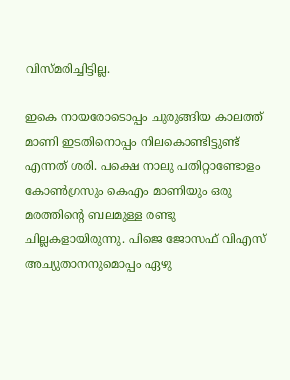വിസ്മരിച്ചിട്ടില്ല.

ഇകെ നായരോടൊപ്പം ചുരുങ്ങിയ കാലത്ത് മാണി ഇടതിനൊപ്പം നിലകൊണ്ടിട്ടുണ്ട് എന്നത് ശരി. പക്ഷെ നാലു പതിറ്റാണ്ടോളം കോണ്‍ഗ്രസും കെഎം മാണിയും ഒരു മരത്തിന്റെ ബലമുള്ള രണ്ടു ചില്ലകളായിരുന്നു. പിജെ ജോസഫ് വിഎസ് അച്യുതാനനുമൊപ്പം ഏഴു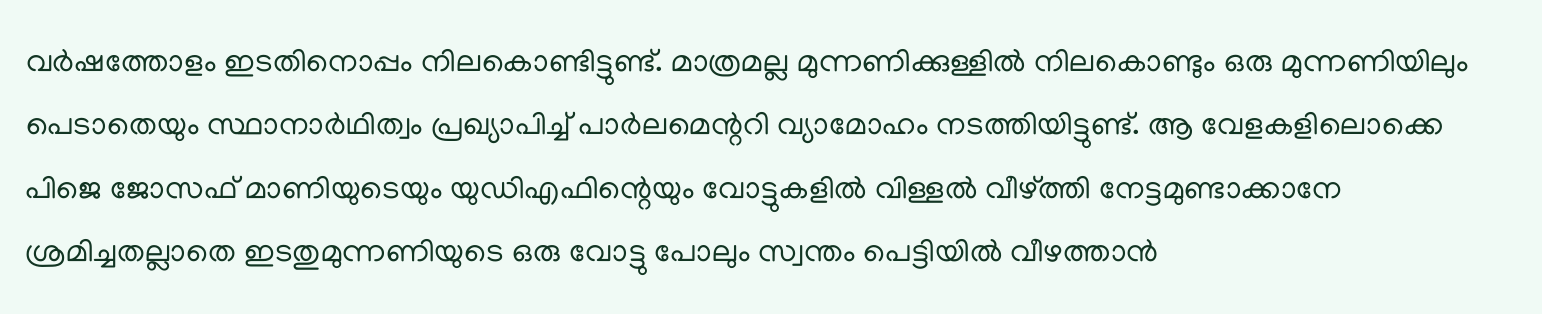വര്‍ഷത്തോളം ഇടതിനൊപ്പം നിലകൊണ്ടിട്ടുണ്ട്. മാത്രമല്ല മുന്നണിക്കുള്ളില്‍ നിലകൊണ്ടും ഒരു മുന്നണിയിലും പെടാതെയും സ്ഥാനാര്‍ഥിത്വം പ്രഖ്യാപിച്ച് പാര്‍ലമെന്ററി വ്യാമോഹം നടത്തിയിട്ടുണ്ട്. ആ വേളകളിലൊക്കെ പിജെ ജോസഫ് മാണിയുടെയും യുഡിഎഫിന്റെയും വോട്ടുകളില്‍ വിള്ളല്‍ വീഴ്ത്തി നേട്ടമുണ്ടാക്കാനേ ശ്രമിച്ചതല്ലാതെ ഇടതുമുന്നണിയുടെ ഒരു വോട്ടു പോലും സ്വന്തം പെട്ടിയില്‍ വീഴത്താന്‍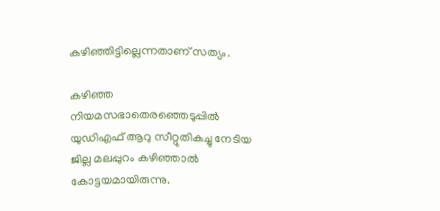കഴിഞ്ഞിട്ടില്ലെന്നതാണ് സത്യം.

കഴിഞ്ഞ നിയമസഭാതെരഞ്ഞെടുപ്പില്‍ യുഡിഎഫ് ആറു സീറ്റുതികച്ചു നേടിയ ജില്ല മലപ്പുറം കഴിഞ്ഞാല്‍ കോട്ടയമായിരുന്നു.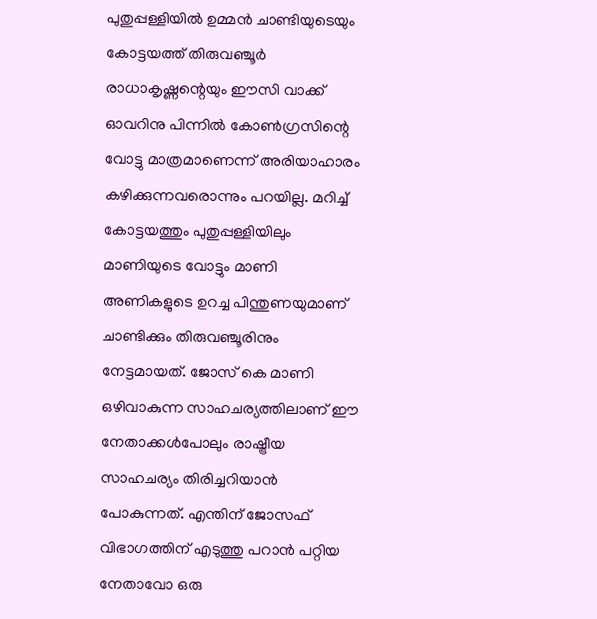പുതുപ്പള്ളിയില്‍ ഉമ്മന്‍ ചാണ്ടിയുടെയും കോട്ടയത്ത് തിരുവഞ്ചൂര്‍ രാധാകൃഷ്ണന്റെയും ഈസി വാക്ക് ഓവറിനു പിന്നില്‍ കോണ്‍ഗ്രസിന്റെ വോട്ടു മാത്രമാണെന്ന് അരിയാഹാരം കഴിക്കുന്നവരൊന്നും പറയില്ല. മറിച്ച് കോട്ടയത്തും പുതുപ്പള്ളിയിലും മാണിയുടെ വോട്ടും മാണി അണികളുടെ ഉറച്ച പിന്തുണയുമാണ് ചാണ്ടിക്കും തിരുവഞ്ചൂരിനും നേട്ടമായത്. ജോസ് കെ മാണി ഒഴിവാകുന്ന സാഹചര്യത്തിലാണ് ഈ നേതാക്കള്‍പോലും രാഷ്ട്രീയ സാഹചര്യം തിരിച്ചറിയാന്‍ പോകുന്നത്. എന്തിന് ജോസഫ് വിഭാഗത്തിന് എടുത്തു പറാന്‍ പറ്റിയ നേതാവോ ഒരു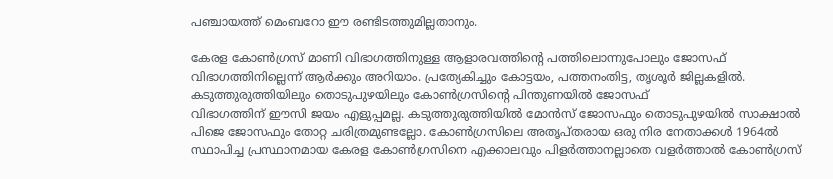പഞ്ചായത്ത് മെംബറോ ഈ രണ്ടിടത്തുമില്ലതാനും.

കേരള കോണ്‍ഗ്രസ് മാണി വിഭാഗത്തിനുള്ള ആളാരവത്തിന്റെ പത്തിലൊന്നുപോലും ജോസഫ് വിഭാഗത്തിനില്ലെന്ന് ആര്‍ക്കും അറിയാം. പ്രത്യേകിച്ചും കോട്ടയം, പത്തനംതിട്ട, തൃശൂര്‍ ജില്ലകളില്‍. കടുത്തുരുത്തിയിലും തൊടുപുഴയിലും കോണ്‍ഗ്രസിന്റെ പിന്തുണയില്‍ ജോസഫ്
വിഭാഗത്തിന് ഈസി ജയം എളുപ്പമല്ല. കടുത്തുരുത്തിയില്‍ മോന്‍സ് ജോസഫും തൊടുപുഴയില്‍ സാക്ഷാല്‍ പിജെ ജോസഫും തോറ്റ ചരിത്രമുണ്ടല്ലോ. കോണ്‍ഗ്രസിലെ അതൃപ്തരായ ഒരു നിര നേതാക്കള്‍ 1964ല്‍ സ്ഥാപിച്ച പ്രസ്ഥാനമായ കേരള കോണ്‍ഗ്രസിനെ എക്കാലവും പിളര്‍ത്താനല്ലാതെ വളര്‍ത്താല്‍ കോണ്‍ഗ്രസ്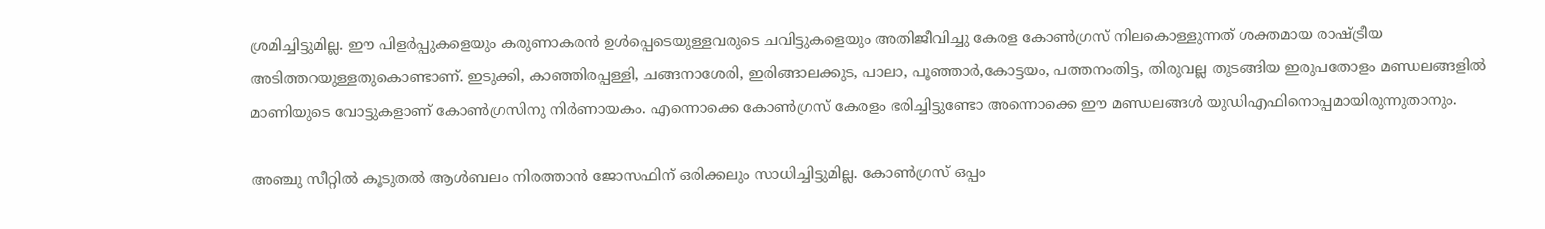ശ്രമിച്ചിട്ടുമില്ല. ഈ പിളര്‍പ്പുകളെയും കരുണാകരന്‍ ഉള്‍പ്പെടെയുള്ളവരുടെ ചവിട്ടുകളെയും അതിജീവിച്ചു കേരള കോണ്‍ഗ്രസ് നിലകൊള്ളുന്നത് ശക്തമായ രാഷ്ട്രീയ അടിത്തറയുള്ളതുകൊണ്ടാണ്. ഇടുക്കി, കാഞ്ഞിരപ്പള്ളി, ചങ്ങനാശേരി, ഇരിങ്ങാലക്കുട, പാലാ, പൂഞ്ഞാര്‍,കോട്ടയം, പത്തനംതിട്ട, തിരുവല്ല തുടങ്ങിയ ഇരുപതോളം മണ്ഡലങ്ങളില്‍ മാണിയുടെ വോട്ടുകളാണ് കോണ്‍ഗ്രസിനു നിര്‍ണായകം. എന്നൊക്കെ കോണ്‍ഗ്രസ് കേരളം ഭരിച്ചിട്ടുണ്ടോ അന്നൊക്കെ ഈ മണ്ഡലങ്ങള്‍ യുഡിഎഫിനൊപ്പമായിരുന്നുതാനും.

അഞ്ചു സീറ്റില്‍ കൂടുതല്‍ ആള്‍ബലം നിരത്താന്‍ ജോസഫിന് ഒരിക്കലും സാധിച്ചിട്ടുമില്ല. കോണ്‍ഗ്രസ് ഒപ്പം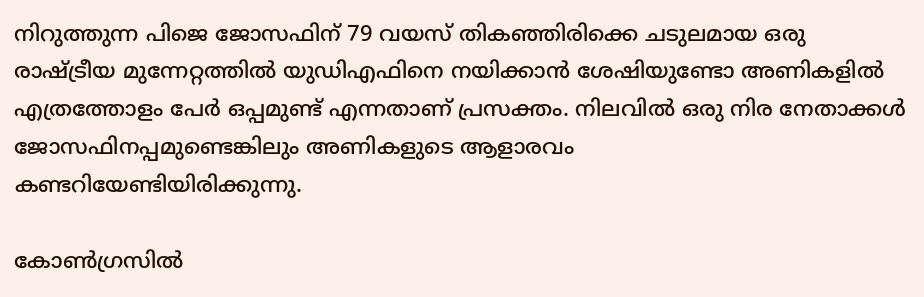നിറുത്തുന്ന പിജെ ജോസഫിന് 79 വയസ് തികഞ്ഞിരിക്കെ ചടുലമായ ഒരു രാഷ്ട്രീയ മുന്നേറ്റത്തില്‍ യുഡിഎഫിനെ നയിക്കാന്‍ ശേഷിയുണ്ടോ അണികളില്‍ എത്രത്തോളം പേര്‍ ഒപ്പമുണ്ട് എന്നതാണ് പ്രസക്തം. നിലവില്‍ ഒരു നിര നേതാക്കള്‍ ജോസഫിനപ്പമുണ്ടെങ്കിലും അണികളുടെ ആളാരവം
കണ്ടറിയേണ്ടിയിരിക്കുന്നു.

കോണ്‍ഗ്രസില്‍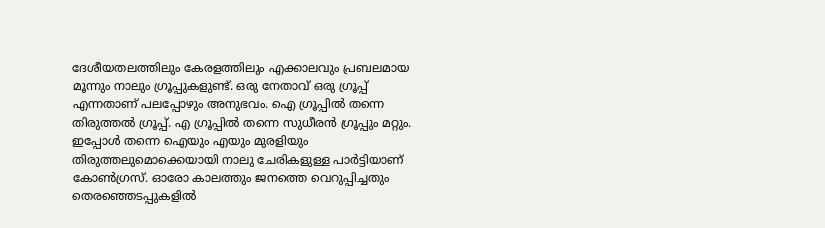ദേശീയതലത്തിലും കേരളത്തിലും എക്കാലവും പ്രബലമായ മൂന്നും നാലും ഗ്രൂപ്പുകളുണ്ട്. ഒരു നേതാവ് ഒരു ഗ്രൂപ്പ് എന്നതാണ് പലപ്പോഴും അനുഭവം. ഐ ഗ്രൂപ്പില്‍ തന്നെ തിരുത്തല്‍ ഗ്രൂപ്പ്. എ ഗ്രൂപ്പില്‍ തന്നെ സുധീരന്‍ ഗ്രൂപ്പും മറ്റും. ഇപ്പോള്‍ തന്നെ ഐയും എയും മുരളിയും തിരുത്തലുമൊക്കെയായി നാലു ചേരികളുള്ള പാര്‍ട്ടിയാണ് കോണ്‍ഗ്രസ്. ഓരോ കാലത്തും ജനത്തെ വെറുപ്പിച്ചതും തെരഞ്ഞെടപ്പുകളില്‍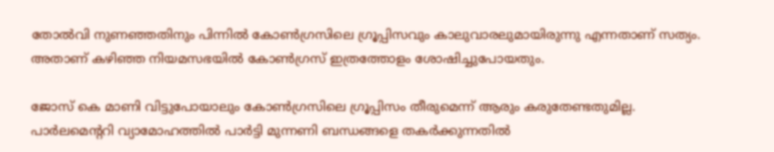തോല്‍വി നുണഞ്ഞതിനും പിന്നില്‍ കോണ്‍ഗ്രസിലെ ഗ്രൂപ്പിസവും കാലുവാരലുമായിരുന്നു എന്നതാണ് സത്യം. അതാണ് കഴിഞ്ഞ നിയമസഭയില്‍ കോണ്‍ഗ്രസ് ഇത്രത്തോളം ശോഷിച്ചുപോയതും.

ജോസ് കെ മാണി വിട്ടുപോയാലും കോണ്‍ഗ്രസിലെ ഗ്രൂപ്പിസം തീരുമെന്ന് ആരും കരുതേണ്ടതുമില്ല. പാര്‍ലമെന്ററി വ്യാമോഹത്തില്‍ പാര്‍ട്ടി മുന്നണി ബന്ധങ്ങളെ തകര്‍ക്കുന്നതില്‍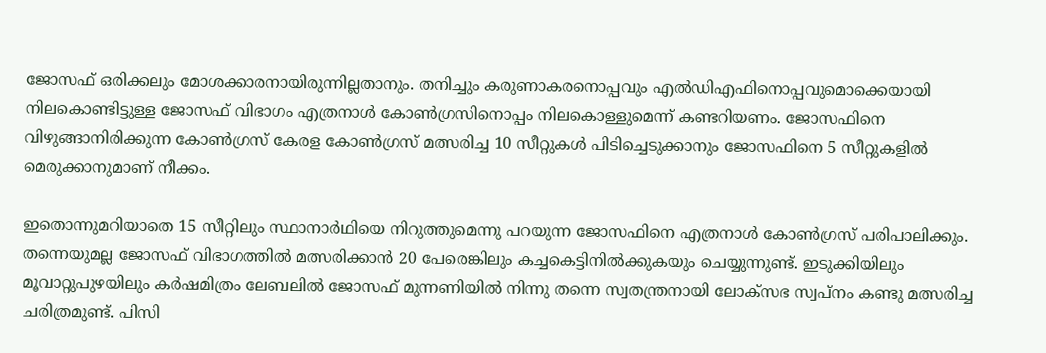ജോസഫ് ഒരിക്കലും മോശക്കാരനായിരുന്നില്ലതാനും. തനിച്ചും കരുണാകരനൊപ്പവും എല്‍ഡിഎഫിനൊപ്പവുമൊക്കെയായി നിലകൊണ്ടിട്ടുള്ള ജോസഫ് വിഭാഗം എത്രനാള്‍ കോണ്‍ഗ്രസിനൊപ്പം നിലകൊള്ളുമെന്ന് കണ്ടറിയണം. ജോസഫിനെ വിഴുങ്ങാനിരിക്കുന്ന കോണ്‍ഗ്രസ് കേരള കോണ്‍ഗ്രസ് മത്സരിച്ച 10 സീറ്റുകള്‍ പിടിച്ചെടുക്കാനും ജോസഫിനെ 5 സീറ്റുകളില്‍ മെരുക്കാനുമാണ് നീക്കം.

ഇതൊന്നുമറിയാതെ 15 സീറ്റിലും സ്ഥാനാര്‍ഥിയെ നിറുത്തുമെന്നു പറയുന്ന ജോസഫിനെ എത്രനാള്‍ കോണ്‍ഗ്രസ് പരിപാലിക്കും. തന്നെയുമല്ല ജോസഫ് വിഭാഗത്തില്‍ മത്സരിക്കാന്‍ 20 പേരെങ്കിലും കച്ചകെട്ടിനില്‍ക്കുകയും ചെയ്യുന്നുണ്ട്. ഇടുക്കിയിലും മൂവാറ്റുപുഴയിലും കര്‍ഷമിത്രം ലേബലില്‍ ജോസഫ് മുന്നണിയില്‍ നിന്നു തന്നെ സ്വതന്ത്രനായി ലോക്സഭ സ്വപ്നം കണ്ടു മത്സരിച്ച ചരിത്രമുണ്ട്. പിസി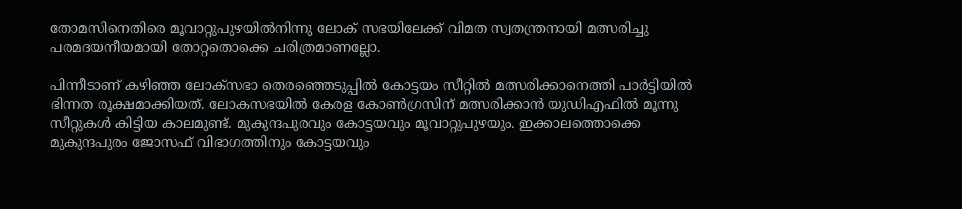തോമസിനെതിരെ മൂവാറ്റുപുഴയില്‍നിന്നു ലോക് സഭയിലേക്ക് വിമത സ്വതന്ത്രനായി മത്സരിച്ചു പരമദയനീയമായി തോറ്റതൊക്കെ ചരിത്രമാണല്ലോ.

പിന്നീടാണ് കഴിഞ്ഞ ലോക്സഭാ തെരഞ്ഞെടുപ്പില്‍ കോട്ടയം സീറ്റില്‍ മത്സരിക്കാനെത്തി പാര്‍ട്ടിയില്‍ ഭിന്നത രൂക്ഷമാക്കിയത്. ലോകസഭയില്‍ കേരള കോണ്‍ഗ്രസിന് മത്സരിക്കാന്‍ യുഡിഎഫില്‍ മൂന്നു സീറ്റുകള്‍ കിട്ടിയ കാലമുണ്ട്. മുകുന്ദപുരവും കോട്ടയവും മൂവാറ്റുപുഴയും. ഇക്കാലത്തൊക്കെ മുകുന്ദപുരം ജോസഫ് വിഭാഗത്തിനും കോട്ടയവും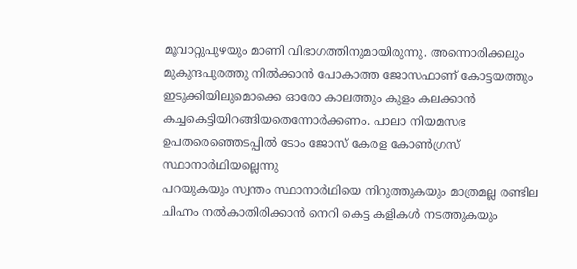മൂവാറ്റുപുഴയും മാണി വിഭാഗത്തിനുമായിരുന്നു. അന്നൊരിക്കലും മുകുന്ദപുരത്തു നില്‍ക്കാന്‍ പോകാത്ത ജോസഫാണ് കോട്ടയത്തും ഇടുക്കിയിലുമൊക്കെ ഓരോ കാലത്തും കുളം കലക്കാന്‍ കച്ചകെട്ടിയിറങ്ങിയതെന്നോര്‍ക്കണം. പാലാ നിയമസഭ ഉപതരെഞ്ഞെടപ്പില്‍ ടോം ജോസ് കേരള കോണ്‍ഗ്രസ് സ്ഥാനാര്‍ഥിയല്ലെന്നു
പറയുകയും സ്വന്തം സ്ഥാനാര്‍ഥിയെ നിറുത്തുകയും മാത്രമല്ല രണ്ടില ചിഹ്നം നല്‍കാതിരിക്കാന്‍ നെറി കെട്ട കളികള്‍ നടത്തുകയും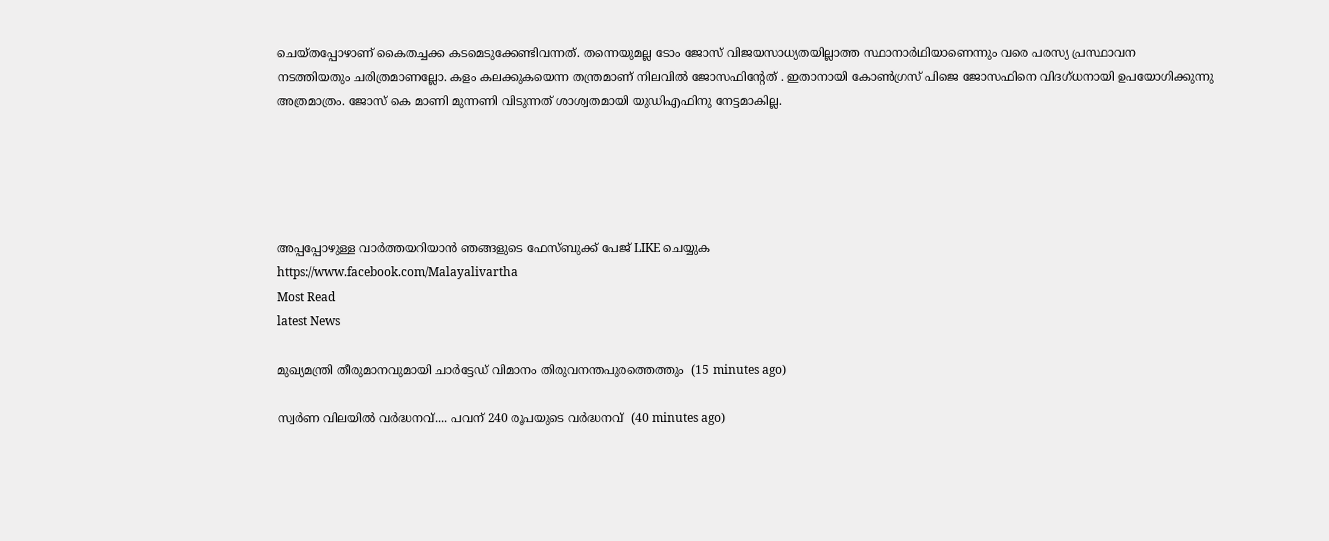ചെയ്തപ്പോഴാണ് കൈതച്ചക്ക കടമെടുക്കേണ്ടിവന്നത്. തന്നെയുമല്ല ടോം ജോസ് വിജയസാധ്യതയില്ലാത്ത സ്ഥാനാര്‍ഥിയാണെന്നും വരെ പരസ്യ പ്രസ്ഥാവന
നടത്തിയതും ചരിത്രമാണല്ലോ. കളം കലക്കുകയെന്ന തന്ത്രമാണ് നിലവില്‍ ജോസഫിന്റേത് . ഇതാനായി കോണ്‍ഗ്രസ് പിജെ ജോസഫിനെ വിദഗ്ധനായി ഉപയോഗിക്കുന്നു അത്രമാത്രം. ജോസ് കെ മാണി മുന്നണി വിടുന്നത് ശാശ്വതമായി യുഡിഎഫിനു നേട്ടമാകില്ല.





അപ്പപ്പോഴുള്ള വാര്‍ത്തയറിയാന്‍ ഞങ്ങളുടെ ഫേസ്‌ബുക്ക്‌ പേജ് LIKE ചെയ്യുക
https://www.facebook.com/Malayalivartha
Most Read
latest News

മുഖ്യമന്ത്രി തീരുമാനവുമായി ചാർട്ടേഡ് വിമാനം തിരുവനന്തപുരത്തെത്തും  (15 minutes ago)

സ്വര്‍ണ വിലയില്‍ വർദ്ധനവ്.... പവന് 240 രൂപയുടെ വർദ്ധനവ്  (40 minutes ago)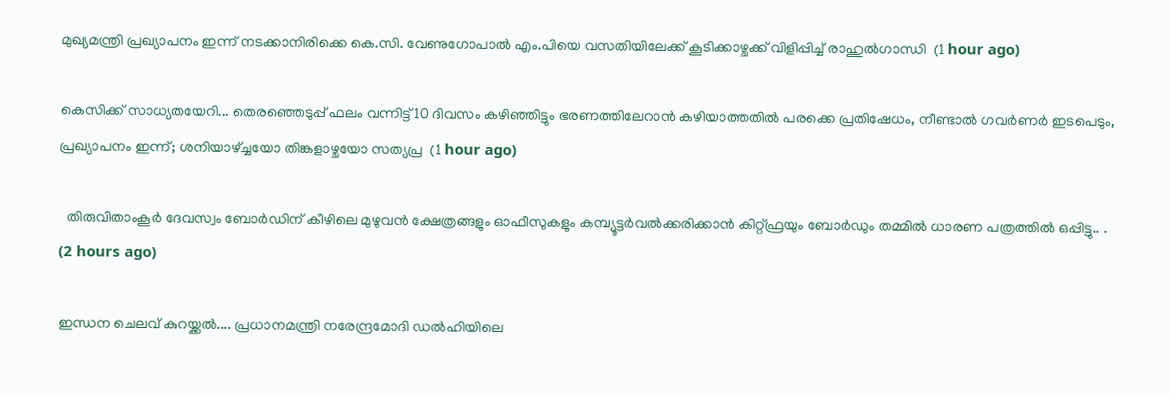മുഖ്യമന്ത്രി പ്രഖ്യാപനം ഇന്ന് നടക്കാനിരിക്കെ കെ.സി. വേണുഗോപാൽ എം.പിയെ വസതിയിലേക്ക് കൂടിക്കാഴ്ചക്ക് വിളിപ്പിച്ച് രാഹുൽഗാന്ധി  (1 hour ago)

കെസിക്ക് സാധ്യതയേറി... തെരഞ്ഞെടുപ്പ് ഫലം വന്നിട്ട് 10 ദിവസം കഴിഞ്ഞിട്ടും ഭരണത്തിലേറാന്‍ കഴിയാത്തതില്‍ പരക്കെ പ്രതിഷേധം, നീണ്ടാല്‍ ഗവര്‍ണര്‍ ഇടപെടും, പ്രഖ്യാപനം ഇന്ന്; ശനിയാഴ്ച്ചയോ തിങ്കളാഴ്ചയോ സത്യപ്ര  (1 hour ago)

  തിരുവിതാംകൂർ ദേവസ്വം ബോർഡിന് കീഴിലെ മുഴുവൻ ക്ഷേത്രങ്ങളും ഓഫീസുകളും കമ്പ്യൂട്ടർവൽക്കരിക്കാൻ കിറ്റ്ഫ്രയും ബോർഡും തമ്മിൽ ധാരണ പത്രത്തിൽ ഒപ്പിട്ടു.. .  (2 hours ago)

ഇന്ധന ചെലവ് കുറയ്ക്കൽ.... പ്രധാനമന്ത്രി നരേന്ദ്രമോദി ഡൽഹിയിലെ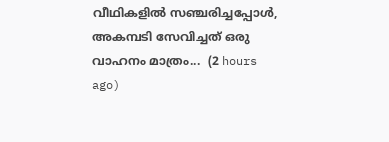വീഥികളിൽ സഞ്ചരിച്ചപ്പോൾ, അകമ്പടി സേവിച്ചത് ഒരു വാഹനം മാത്രം...  (2 hours ago)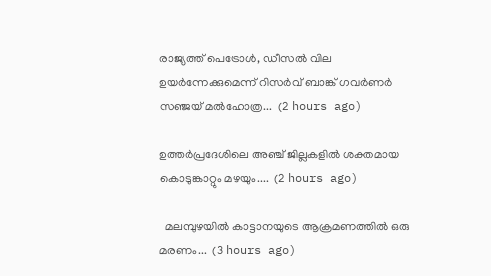രാജ്യത്ത് പെട്രോൾ, ഡീസൽ വില ഉയർന്നേക്കുമെന്ന് റിസർവ് ബാങ്ക് ഗവർണർ സഞ്ജയ് മൽഹോത്ര...  (2 hours ago)

ഉത്തർപ്രദേശിലെ അഞ്ച് ജില്ലകളിൽ ശക്തമായ കൊടുങ്കാറ്റും മഴയും....  (2 hours ago)

  മലമ്പുഴയിൽ കാട്ടാനയുടെ ആക്രമണത്തിൽ ഒരു മരണം...  (3 hours ago)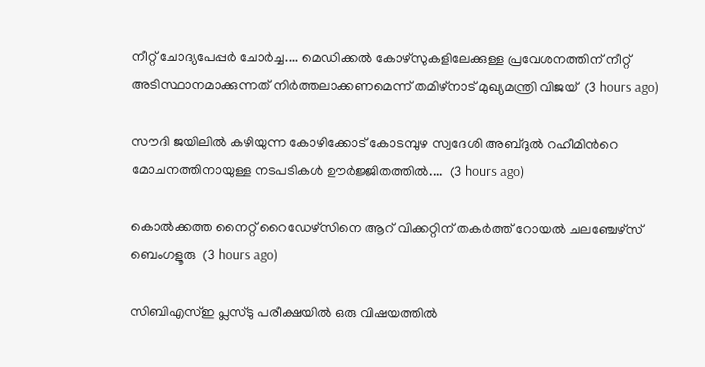നീറ്റ് ചോദ്യപേപ്പർ ചോർച്ച.... മെഡിക്കൽ കോഴ്‌സുകളിലേക്കുള്ള പ്രവേശനത്തിന് നീറ്റ് അടിസ്ഥാനമാക്കുന്നത് നിർത്തലാക്കണമെന്ന് തമിഴ്‌നാട് മുഖ്യമന്ത്രി വിജയ്  (3 hours ago)

സൗദി ജയിലിൽ കഴിയുന്ന കോഴിക്കോട് കോടമ്പുഴ സ്വദേശി അബ്ദുൽ റഹീമിന്‍റെ മോചനത്തിനായുള്ള നടപടികൾ ഊർജ്ജിതത്തിൽ....  (3 hours ago)

കൊല്‍ക്കത്ത നൈറ്റ് റൈഡേഴ്സിനെ ആറ് വിക്കറ്റിന് തകര്‍ത്ത് റോയല്‍ ചലഞ്ചേഴ്സ് ബെംഗളൂരു  (3 hours ago)

സിബിഎസ്ഇ പ്ലസ്ടു പരീക്ഷയിൽ ഒരു വിഷയത്തിൽ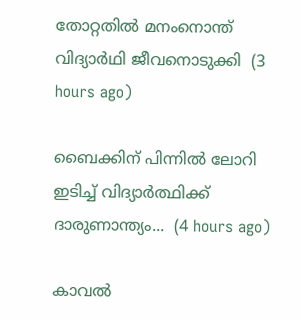തോറ്റതിൽ മനംനൊന്ത് വിദ്യാർഥി ജീവനൊടുക്കി  (3 hours ago)

ബൈക്കിന് പിന്നിൽ ലോറി ഇടിച്ച് വിദ്യാർത്ഥിക്ക് ദാരുണാന്ത്യം...  (4 hours ago)

കാവൽ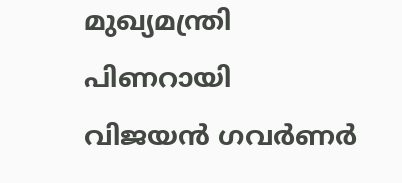മുഖ്യമന്ത്രി പിണറായി വിജയൻ ഗവർണർ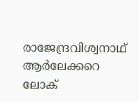രാജേന്ദ്രവിശ്വനാഥ് ആർലേക്കറെ ലോക്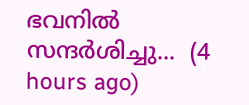ഭവനിൽ സന്ദർശിച്ചു...  (4 hours ago)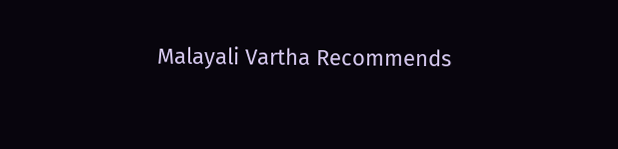Malayali Vartha Recommends